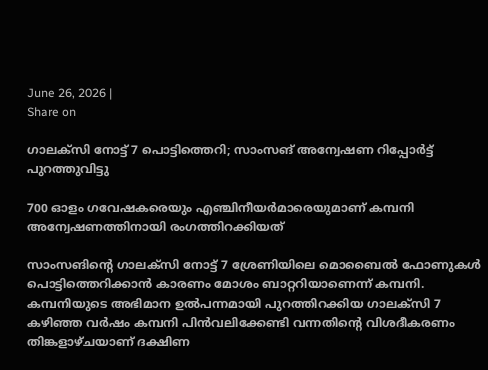June 26, 2026 |
Share on

ഗാലക്‌സി നോട്ട് 7 പൊട്ടിത്തെറി; സാംസങ് അന്വേഷണ റിപ്പോര്‍ട്ട് പുറത്തുവിട്ടു

700 ഓളം ഗവേഷകരെയും എഞ്ചിനീയര്‍മാരെയുമാണ് കമ്പനി അന്വേഷണത്തിനായി രംഗത്തിറക്കിയത്

സാംസങിന്റെ ഗാലക്‌സി നോട്ട് 7 ശ്രേണിയിലെ മൊബൈല്‍ ഫോണുകള്‍ പൊട്ടിത്തെറിക്കാന്‍ കാരണം മോശം ബാറ്ററിയാണെന്ന് കമ്പനി. കമ്പനിയുടെ അഭിമാന ഉല്‍പന്നമായി പുറത്തിറക്കിയ ഗാലക്‌സി 7 കഴിഞ്ഞ വര്‍ഷം കമ്പനി പിന്‍വലിക്കേണ്ടി വന്നതിന്റെ വിശദീകരണം തിങ്കളാഴ്ചയാണ് ദക്ഷിണ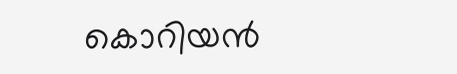കൊറിയന്‍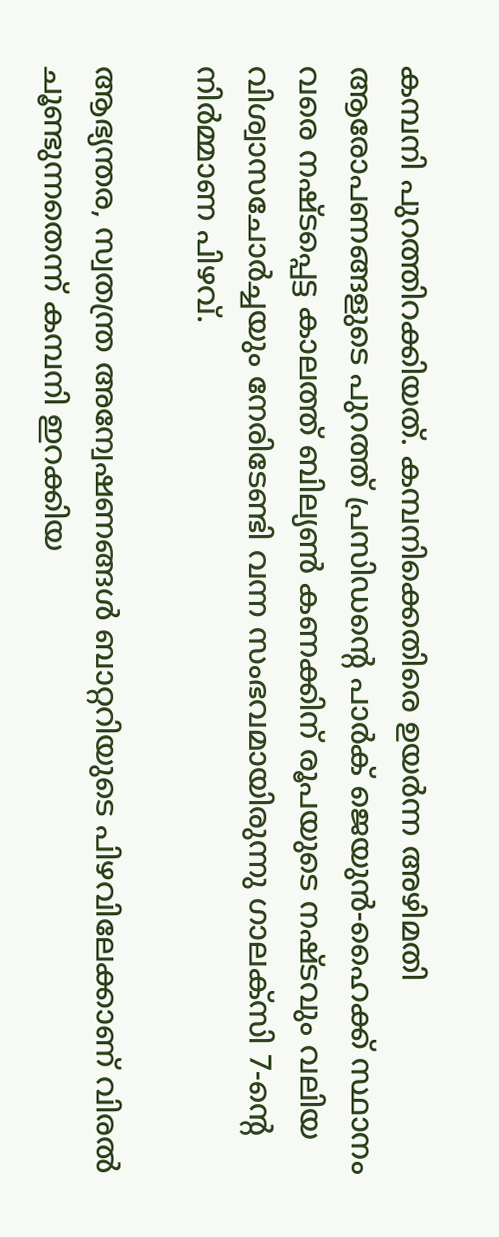കമ്പനി പുറത്തിറക്കിയത്. കമ്പനിക്കെതിരെ ഉയര്‍ന്ന അഴിമതി ആരോപണങ്ങളുടെ പുറത്ത് പ്രസിഡന്റെ പാര്‍ക് ജെയുന്‍-ഹൈക്ക് സ്ഥാനം വരെ നഷ്ടപ്പെട്ട കാലത്ത് ബില്യണ്‍ കണക്കിന് രൂപയുടെ നഷ്ടവും വലിയ വിശ്വാസചോര്‍ച്ചയും നേരിടേണ്ടി വന്ന സംഭവമായിരുന്നു ഗാലക്‌സി 7-ന്റെ നിര്‍മ്മാണ പിഴവ്.

ആഭ്യന്തര, സ്വതന്ത്ര അന്വേഷണങ്ങള്‍ ബാറ്ററിയുടെ പിഴവിലേക്കാണ് വിരല്‍ ചൂണ്ടുന്നതെന്ന് കമ്പനി ഇറക്കിയ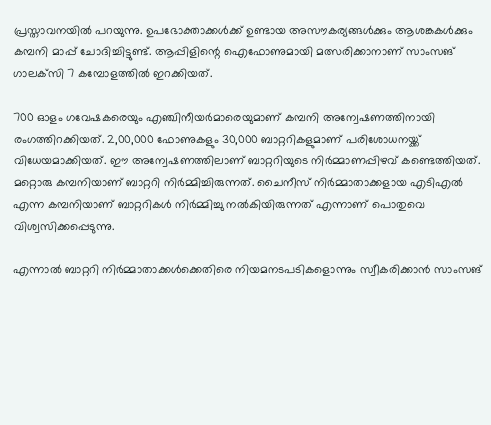പ്രസ്താവനയില്‍ പറയുന്നു. ഉപഭോക്താക്കള്‍ക്ക് ഉണ്ടായ അസൗകര്യങ്ങള്‍ക്കും ആശങ്കകള്‍ക്കും കമ്പനി മാപ്പ് ചോദിച്ചിട്ടുണ്ട്. ആപ്പിളിന്റെ ഐഫോണുമായി മത്സരിക്കാനാണ് സാംസങ് ഗാലക്‌സി 7 കമ്പോളത്തില്‍ ഇറക്കിയത്.

700 ഓളം ഗവേഷകരെയും എഞ്ചിനീയര്‍മാരെയുമാണ് കമ്പനി അന്വേഷണത്തിനായി രംഗത്തിറക്കിയത്. 2,00,000 ഫോണുകളും 30,000 ബാറ്ററികളുമാണ് പരിശോധനയ്ക്ക് വിധേയമാക്കിയത്. ഈ അന്വേഷണത്തിലാണ് ബാറ്ററിയുടെ നിര്‍മ്മാണപ്പിഴവ് കണ്ടെത്തിയത്. മറ്റൊരു കമ്പനിയാണ് ബാറ്ററി നിര്‍മ്മിച്ചിരുന്നത്. ചൈനീസ് നിര്‍മ്മാതാക്കളായ എടിഎല്‍ എന്ന കമ്പനിയാണ് ബാറ്ററികള്‍ നിര്‍മ്മിച്ചു നല്‍കിയിരുന്നത് എന്നാണ് പൊതുവെ വിശ്വസിക്കപ്പെടുന്നു.

എന്നാല്‍ ബാറ്ററി നിര്‍മ്മാതാക്കള്‍ക്കെതിരെ നിയമനടപടികളൊന്നും സ്വീകരിക്കാന്‍ സാംസങ്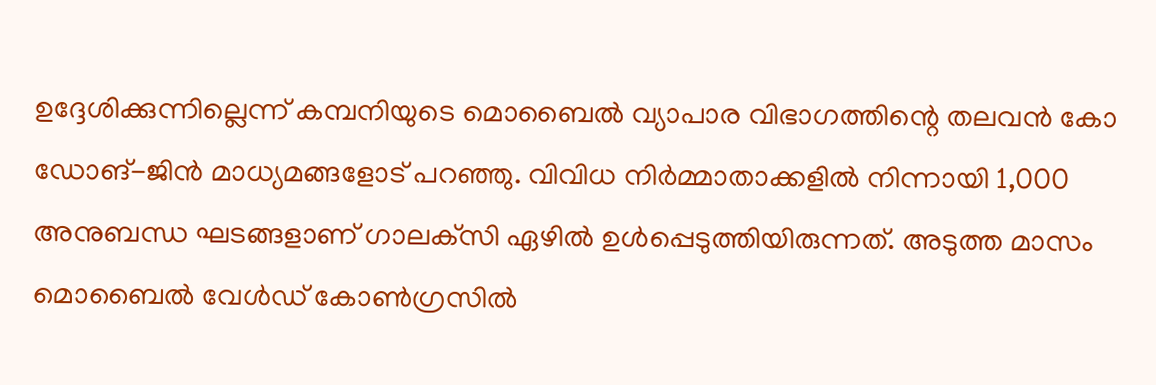ഉദ്ദേശിക്കുന്നില്ലെന്ന് കമ്പനിയുടെ മൊബൈല്‍ വ്യാപാര വിഭാഗത്തിന്റെ തലവന്‍ കോ ഡോങ്-ജിന്‍ മാധ്യമങ്ങളോട് പറഞ്ഞു. വിവിധ നിര്‍മ്മാതാക്കളില്‍ നിന്നായി 1,000 അനുബന്ധ ഘടങ്ങളാണ് ഗാലക്‌സി ഏഴില്‍ ഉള്‍പ്പെടുത്തിയിരുന്നത്. അടുത്ത മാസം മൊബൈല്‍ വേള്‍ഡ് കോണ്‍ഗ്രസില്‍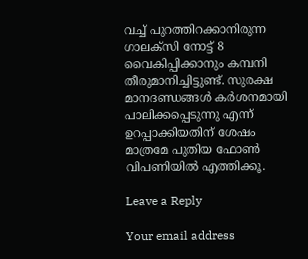വച്ച് പുറത്തിറക്കാനിരുന്ന ഗാലക്‌സി നോട്ട് 8 വൈകിപ്പിക്കാനും കമ്പനി തീരുമാനിച്ചിട്ടുണ്ട്. സുരക്ഷ മാനദണ്ഡങ്ങള്‍ കര്‍ശനമായി പാലിക്കപ്പെടുന്നു എന്ന് ഉറപ്പാക്കിയതിന് ശേഷം മാത്രമേ പുതിയ ഫോണ്‍ വിപണിയില്‍ എത്തിക്കൂ.

Leave a Reply

Your email address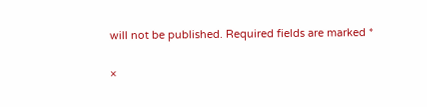will not be published. Required fields are marked *

×